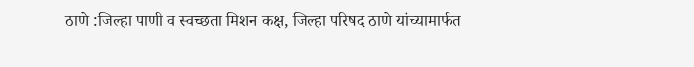ठाणे :जिल्हा पाणी व स्वच्छता मिशन कक्ष, जिल्हा परिषद ठाणे यांच्यामार्फत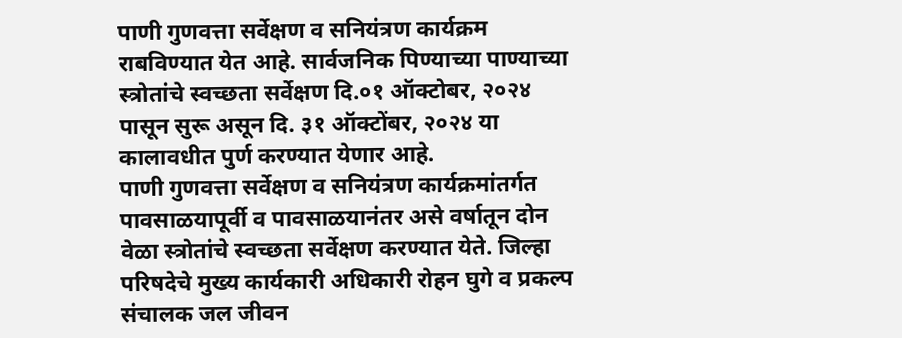पाणी गुणवत्ता सर्वेक्षण व सनियंत्रण कार्यक्रम राबविण्यात येत आहे. सार्वजनिक पिण्याच्या पाण्याच्या स्त्रोतांचे स्वच्छता सर्वेक्षण दि.०१ ऑक्टोबर, २०२४ पासून सुरू असून दि. ३१ ऑक्टोंबर, २०२४ या कालावधीत पुर्ण करण्यात येणार आहे.
पाणी गुणवत्ता सर्वेक्षण व सनियंत्रण कार्यक्रमांतर्गत पावसाळयापूर्वी व पावसाळयानंतर असे वर्षातून दोन वेळा स्त्रोतांचे स्वच्छता सर्वेक्षण करण्यात येते. जिल्हा परिषदेचे मुख्य कार्यकारी अधिकारी रोहन घुगे व प्रकल्प संचालक जल जीवन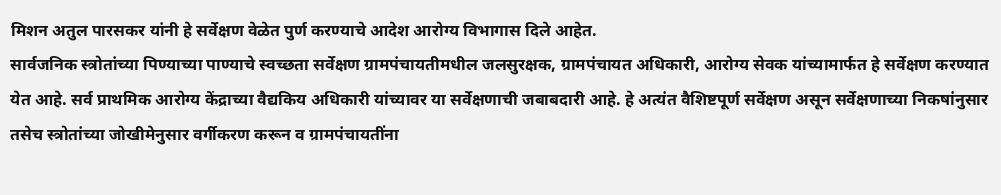मिशन अतुल पारसकर यांनी हे सर्वेक्षण वेळेत पुर्ण करण्याचे आदेश आरोग्य विभागास दिले आहेत.
सार्वजनिक स्त्रोतांच्या पिण्याच्या पाण्याचे स्वच्छता सर्वेक्षण ग्रामपंचायतीमधील जलसुरक्षक, ग्रामपंचायत अधिकारी, आरोग्य सेवक यांच्यामार्फत हे सर्वेक्षण करण्यात येत आहे. सर्व प्राथमिक आरोग्य केंद्राच्या वैद्यकिय अधिकारी यांच्यावर या सर्वेक्षणाची जबाबदारी आहे. हे अत्यंत वैशिष्टपूर्ण सर्वेक्षण असून सर्वेक्षणाच्या निकषांनुसार तसेच स्त्रोतांच्या जोखीमेनुसार वर्गीकरण करून व ग्रामपंचायतींना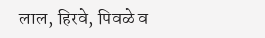लाल, हिरवे, पिवळे व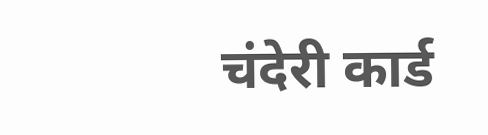चंदेरी कार्ड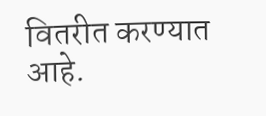वितरीत करण्यात आहे.